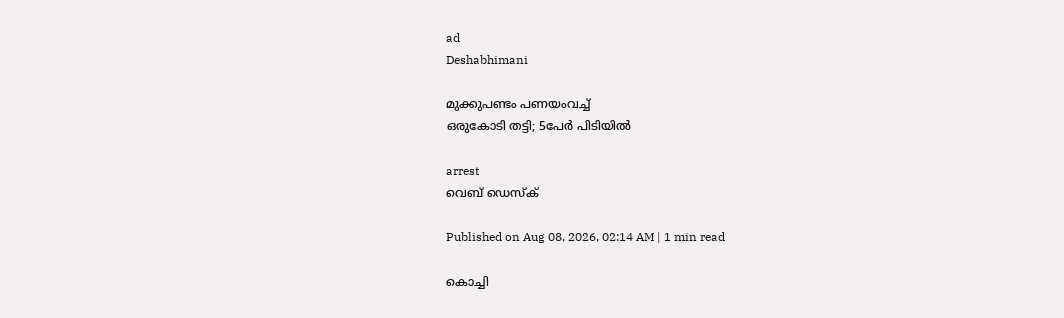ad
Deshabhimani

മുക്കുപണ്ടം പണയംവച്ച്‌
ഒരുകോടി തട്ടി; 5പേർ പിടിയിൽ

arrest
വെബ് ഡെസ്ക്

Published on Aug 08, 2026, 02:14 AM | 1 min read

കൊച്ചി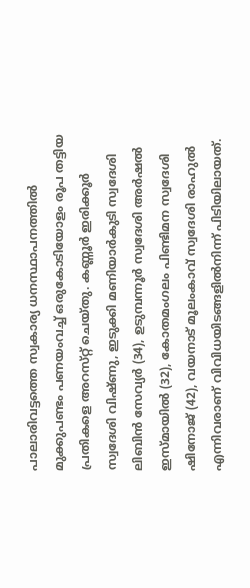പാലാരിവട്ടത്തെ സ്വകാര്യ ധനസ്ഥാപനത്തിൽ മുക്കുപണ്ടം പണയംവച്ച് ഒരുകോടിയോളം രൂപ തട്ടിയ പ്രതികളെ അറസ്‌റ്റ്‌ ചെയ്‌തു. കണ്ണൂർ ഇരിക്കൂർ സ്വദേശി വിഷ്ണു, ഇടുക്കി മണിയാർകുടി സ്വദേശി ലിബിൻ സേവ്യർ (34), ഉടുമ്പന്നൂർ സ്വദേശി അർഷൽ ഇസ്മായിൽ (32), കോതമംഗലം പിണ്ടിമന സ്വദേശി ഷിനോജ് (42), വയനാട് മൂലംകാവ് സ്വദേശി രാഹുൽ എന്നിവരാണ്‌ വിവിധയിടങ്ങളിൽനിന്ന്‌ പിടിയിലായത്‌.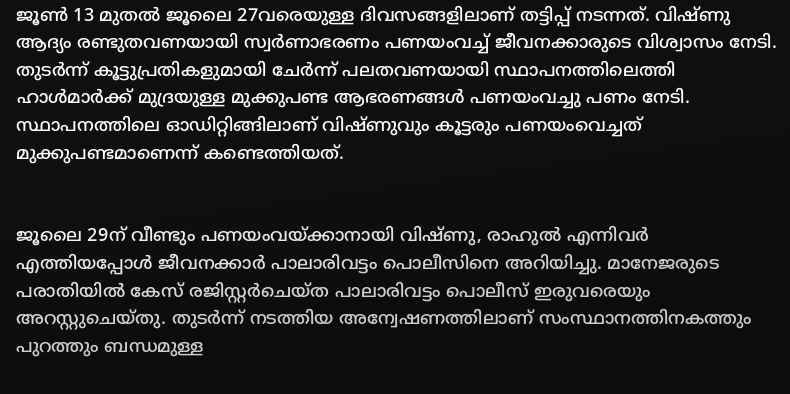ജൂൺ 13 മുതൽ ജൂലൈ 27വരെയുള്ള ദിവസങ്ങളിലാണ്‌ തട്ടിപ്പ്‌ നടന്നത്‌. വിഷ്ണു ആദ്യം രണ്ടുതവണയായി സ്വർണാഭരണം പണയംവച്ച്‌ ജീവനക്കാരുടെ വിശ്വാസം നേടി. തുടർന്ന് കൂട്ടുപ്രതികളുമായി ചേർന്ന് പലതവണയായി സ്ഥാപനത്തിലെത്തി ഹാൾമാർക്ക് മുദ്രയുള്ള മുക്കുപണ്ട ആഭരണങ്ങൾ പണയംവച്ചു പണം നേടി. സ്ഥാപനത്തിലെ ഓഡിറ്റിങ്ങിലാണ് വിഷ്ണുവും കൂട്ടരും പണയംവെച്ചത്‌ മുക്കുപണ്ടമാണെന്ന് കണ്ടെത്തിയത്.


ജൂലൈ 29ന്‌ വീണ്ടും പണയംവയ്‌ക്കാനായി വിഷ്ണു, രാഹുൽ എന്നിവർ എത്തിയപ്പോൾ ജീവനക്കാർ പാലാരിവട്ടം പൊലീസിനെ അറിയിച്ചു. മാനേജരുടെ പരാതിയിൽ കേസ് രജിസ്റ്റർചെയ്ത പാലാരിവട്ടം പൊലീസ് ഇരുവരെയും അറസ്റ്റുചെയ്തു. തുടർന്ന്‌ നടത്തിയ അന്വേഷണത്തിലാണ്‌ സംസ്ഥാനത്തിനകത്തും പുറത്തും ബന്ധമുള്ള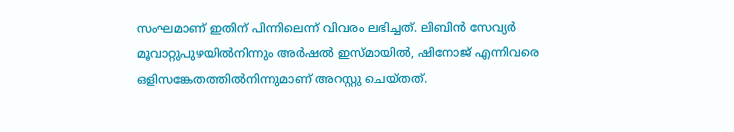സംഘമാണ് ഇതിന്‌ പിന്നിലെന്ന് വിവരം ലഭിച്ചത്‌. ലിബിൻ സേവ്യർ മൂവാറ്റുപുഴയിൽനിന്നും അർഷൽ ഇസ്മായിൽ, ഷിനോജ് എന്നിവരെ ഒളിസങ്കേതത്തിൽനിന്നുമാണ്‌ അറസ്റ്റു ചെയ്തത്‌.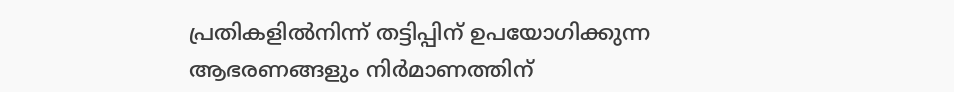പ്രതികളിൽനിന്ന്‌ തട്ടിപ്പിന് ഉപയോഗിക്കുന്ന ആഭരണങ്ങളും നിർമാണത്തിന്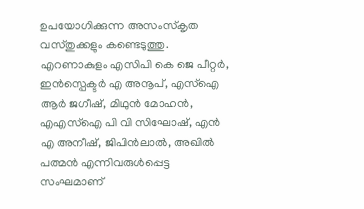ഉപയോഗിക്കുന്ന അസംസ്കൃത വസ്തുക്കളും കണ്ടെടുത്തു. എറണാകുളം എസിപി കെ ജെ പീറ്റർ, ഇൻസ്പെക്ടർ എ അനൂപ്‍, എസ്‌ഐ ആർ ജഗീഷ്, മിഥുൻ മോഹൻ, എഎസ്‌ഐ പി വി സിഘോഷ്, എൻ എ അനീഷ്, ജിപിൻലാൽ, അഖിൽ പത്മൻ എന്നിവരുൾപ്പെട്ട സംഘമാണ്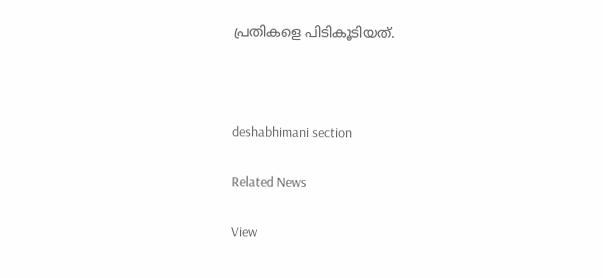പ്രതികളെ പിടികൂടിയത്‌.



deshabhimani section

Related News

View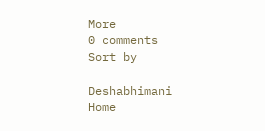More
0 comments
Sort by

Deshabhimani
Home